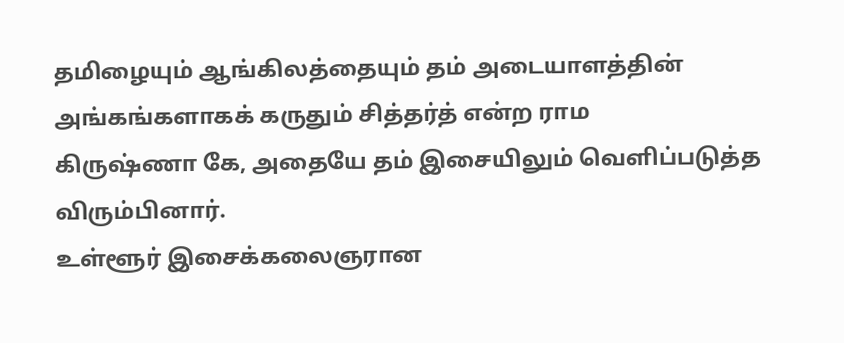தமிழையும் ஆங்கிலத்தையும் தம் அடையாளத்தின் அங்கங்களாகக் கருதும் சித்தர்த் என்ற ராம
கிருஷ்ணா கே, அதையே தம் இசையிலும் வெளிப்படுத்த விரும்பினார்.
உள்ளூர் இசைக்கலைஞரான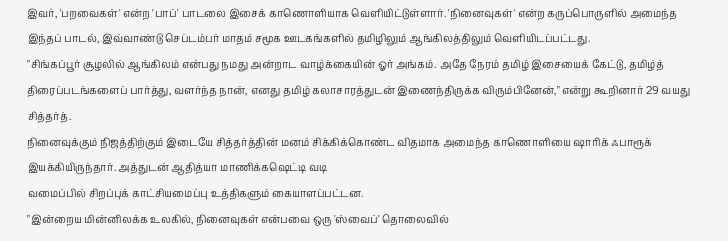இவர், 'பறவைகள்' என்ற 'பாப்' பாடலை இசைக் காணொளியாக வெளியிட்டுள்ளார். 'நினைவுகள்' என்ற கருப்பொருளில் அமைந்த இந்தப் பாடல், இவ்வாண்டு செப்டம்பர் மாதம் சமூக ஊடகங்களில் தமிழிலும் ஆங்கிலத்திலும் வெளியிடப்பட்டது.
"சிங்கப்பூர் சூழலில் ஆங்கிலம் என்பது நமது அன்றாட வாழ்க்கையின் ஓர் அங்கம். அதே நேரம் தமிழ் இசையைக் கேட்டு, தமிழ்த் திரைப்படங்களைப் பார்த்து, வளர்ந்த நான், எனது தமிழ் கலாசாரத்துடன் இணைந்திருக்க விரும்பினேன்," என்று கூறினார் 29 வயது சித்தர்த்.
நினைவுக்கும் நிஜத்திற்கும் இடையே சித்தர்த்தின் மனம் சிக்கிக்கொண்ட விதமாக அமைந்த காணொளியை ஷாரிக் ஃபாரூக் இயக்கியிருந்தார். அத்துடன் ஆதித்யா மாணிக்கஷெட்டி வடி
வமைப்பில் சிறப்புக் காட்சியமைப்பு உத்திகளும் கையாளப்பட்டன.
"இன்றைய மின்னிலக்க உலகில், நினைவுகள் என்பவை ஒரு 'ஸ்வைப்' தொலைவில்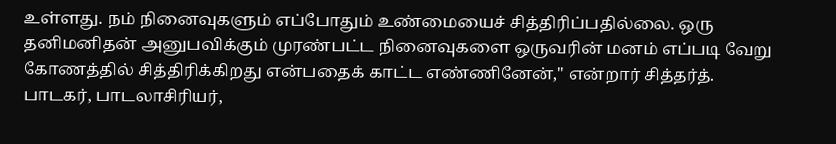உள்ளது. நம் நினைவுகளும் எப்போதும் உண்மையைச் சித்திரிப்பதில்லை. ஒரு தனிமனிதன் அனுபவிக்கும் முரண்பட்ட நினைவுகளை ஒருவரின் மனம் எப்படி வேறு கோணத்தில் சித்திரிக்கிறது என்பதைக் காட்ட எண்ணினேன்," என்றார் சித்தர்த். பாடகர், பாடலாசிரியர்,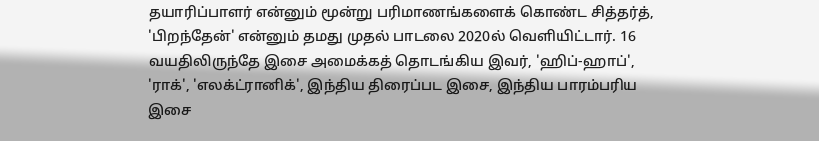தயாரிப்பாளர் என்னும் மூன்று பரிமாணங்களைக் கொண்ட சித்தர்த், 'பிறந்தேன்' என்னும் தமது முதல் பாடலை 2020ல் வெளியிட்டார். 16 வயதிலிருந்தே இசை அமைக்கத் தொடங்கிய இவர், 'ஹிப்-ஹாப்', 'ராக்', 'எலக்ட்ரானிக்', இந்திய திரைப்பட இசை, இந்திய பாரம்பரிய இசை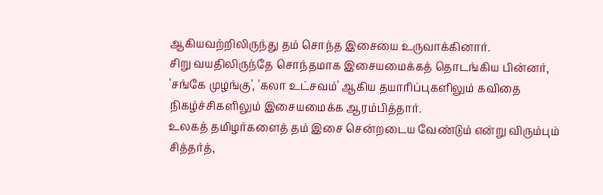ஆகியவற்றிலிருந்து தம் சொந்த இசையை உருவாக்கினார்.
சிறு வயதிலிருந்தே சொந்தமாக இசையமைக்கத் தொடங்கிய பின்னர், 'சங்கே முழங்கு', 'கலா உட்சவம்' ஆகிய தயாரிப்புகளிலும் கவிதை நிகழ்ச்சிகளிலும் இசையமைக்க ஆரம்பித்தார்.
உலகத் தமிழர்களைத் தம் இசை சென்றடைய வேண்டும் என்று விரும்பும் சித்தர்த்,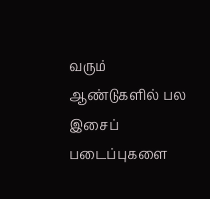வரும் ஆண்டுகளில் பல இசைப் படைப்புகளை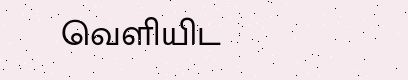வெளியிட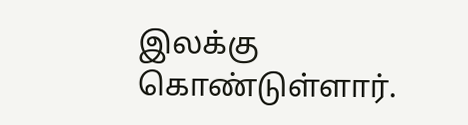இலக்கு கொண்டுள்ளார்.